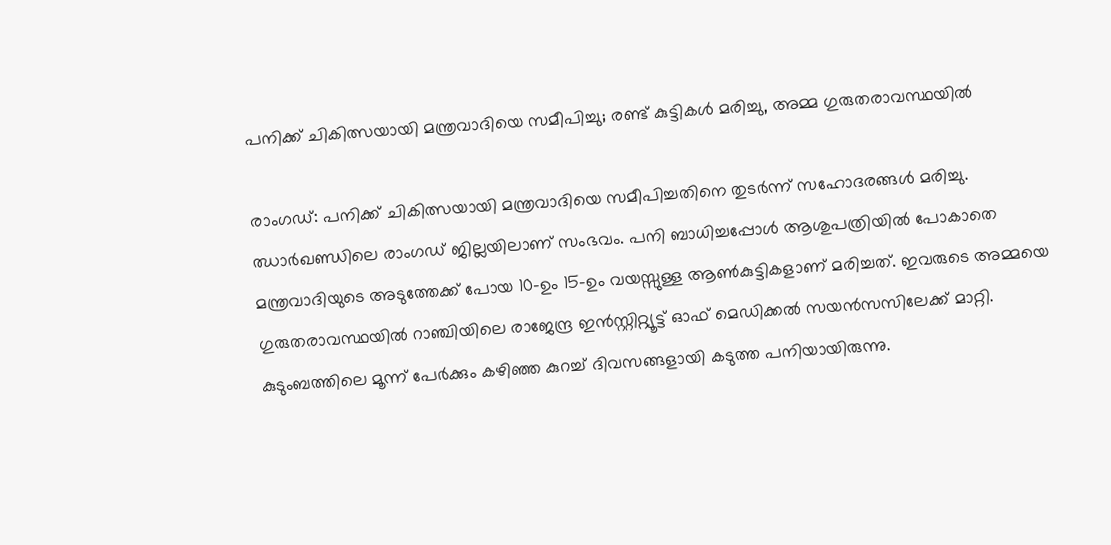പനിക്ക് ചികിത്സയായി മന്ത്രവാദിയെ സമീപിച്ചു; രണ്ട് കുട്ടികൾ മരിച്ചു, അമ്മ ഗുരുതരാവസ്ഥയിൽ

രാംഗഡ്: പനിക്ക് ചികിത്സയായി മന്ത്രവാദിയെ സമീപിച്ചതിനെ തുടർന്ന് സഹോദരങ്ങൾ മരിച്ചു. ഝാർഖണ്ഡിലെ രാംഗഡ് ജില്ലയിലാണ് സംഭവം. പനി ബാധിച്ചപ്പോൾ ആശുപത്രിയിൽ പോകാതെ മന്ത്രവാദിയുടെ അടുത്തേക്ക് പോയ 10-ഉം 15-ഉം വയസ്സുള്ള ആൺകുട്ടികളാണ് മരിച്ചത്. ഇവരുടെ അമ്മയെ ഗുരുതരാവസ്ഥയിൽ റാഞ്ചിയിലെ രാജേന്ദ്ര ഇൻസ്റ്റിറ്റ്യൂട്ട് ഓഫ് മെഡിക്കൽ സയൻസസിലേക്ക് മാറ്റി.
കുടുംബത്തിലെ മൂന്ന് പേർക്കും കഴിഞ്ഞ കുറച്ച് ദിവസങ്ങളായി കടുത്ത പനിയായിരുന്നു.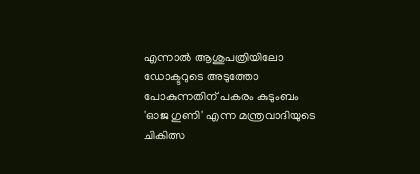എന്നാൽ ആശുപത്രിയിലോ ഡോക്ടറുടെ അടുത്തോ പോകുന്നതിന് പകരം കുടുംബം 'ഓജ ഗുണി' എന്ന മന്ത്രവാദിയുടെ ചികിത്സ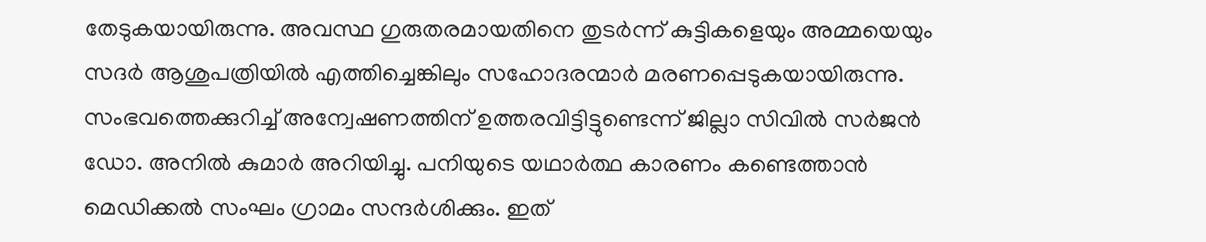തേടുകയായിരുന്നു. അവസ്ഥ ഗുരുതരമായതിനെ തുടർന്ന് കുട്ടികളെയും അമ്മയെയും സദർ ആശുപത്രിയിൽ എത്തിച്ചെങ്കിലും സഹോദരന്മാർ മരണപ്പെടുകയായിരുന്നു.
സംഭവത്തെക്കുറിച്ച് അന്വേഷണത്തിന് ഉത്തരവിട്ടിട്ടുണ്ടെന്ന് ജില്ലാ സിവിൽ സർജൻ ഡോ. അനിൽ കുമാർ അറിയിച്ചു. പനിയുടെ യഥാർത്ഥ കാരണം കണ്ടെത്താൻ മെഡിക്കൽ സംഘം ഗ്രാമം സന്ദർശിക്കും. ഇത്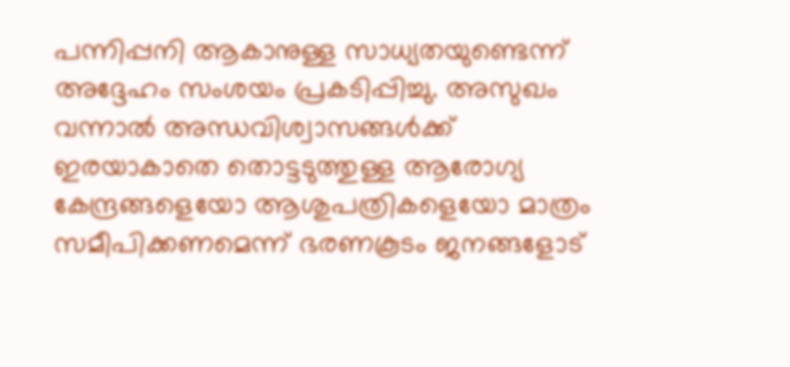പന്നിപ്പനി ആകാനുള്ള സാധ്യതയുണ്ടെന്ന് അദ്ദേഹം സംശയം പ്രകടിപ്പിച്ചു. അസുഖം വന്നാൽ അന്ധവിശ്വാസങ്ങൾക്ക് ഇരയാകാതെ തൊട്ടടുത്തുള്ള ആരോഗ്യ കേന്ദ്രങ്ങളെയോ ആശുപത്രികളെയോ മാത്രം സമീപിക്കണമെന്ന് ഭരണകൂടം ജനങ്ങളോട്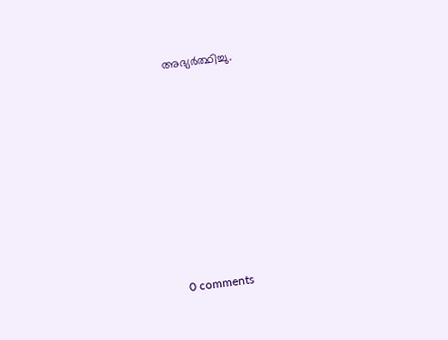അഭ്യർത്ഥിച്ചു.









0 comments